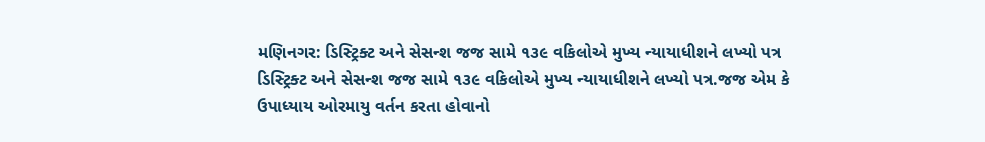મણિનગર: ડિસ્ટ્રિક્ટ અને સેસન્શ જજ સામે ૧૩૯ વકિલોએ મુખ્ય ન્યાયાધીશને લખ્યો પત્ર
ડિસ્ટ્રિક્ટ અને સેસન્શ જજ સામે ૧૩૯ વકિલોએ મુખ્ય ન્યાયાધીશને લખ્યો પત્ર.જજ એમ કે ઉપાધ્યાય ઓરમાયુ વર્તન કરતા હોવાનો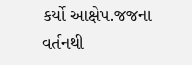કર્યો આક્ષેપ.જજના વર્તનથી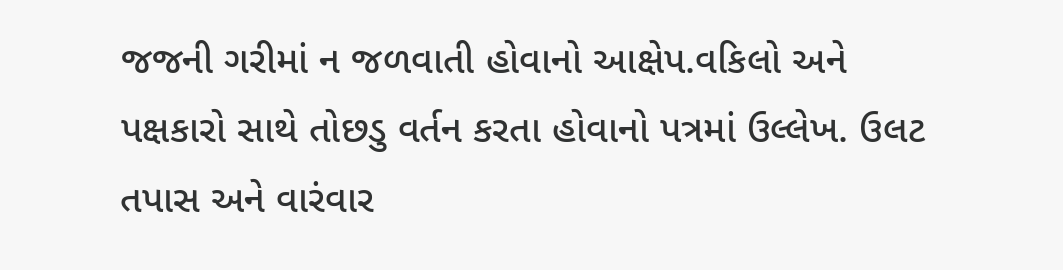જજની ગરીમાં ન જળવાતી હોવાનો આક્ષેપ.વકિલો અને પક્ષકારો સાથે તોછડુ વર્તન કરતા હોવાનો પત્રમાં ઉલ્લેખ. ઉલટ તપાસ અને વારંવાર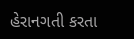હેરાનગતી કરતા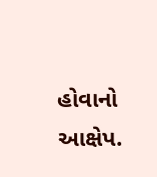હોવાનો આક્ષેપ.